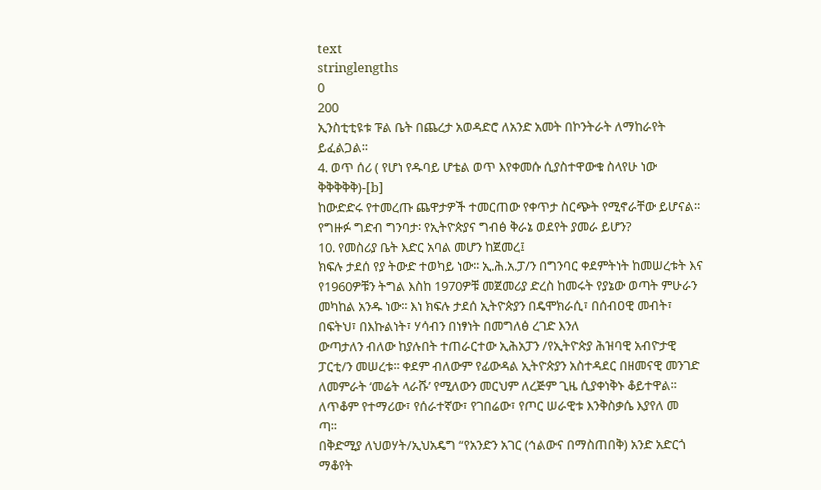text
stringlengths
0
200
ኢንስቲቲዩቱ ፑል ቤት በጨረታ አወዳድሮ ለአንድ አመት በኮንትራት ለማከራየት ይፈልጋል፡፡
4. ወጥ ሰሪ ( የሆነ የዱባይ ሆቴል ወጥ እየቀመሱ ሲያስተዋውቁ ስላየሁ ነው ቅቅቅቅቅ)-[b]
ከውድድሩ የተመረጡ ጨዋታዎች ተመርጠው የቀጥታ ስርጭት የሚኖራቸው ይሆናል።
የግዙፉ ግድብ ግንባታ፡ የኢትዮጵያና ግብፅ ቅራኔ ወደየት ያመራ ይሆን?
10. የመስሪያ ቤት እድር አባል መሆን ከጀመረ፤
ክፍሉ ታደሰ የያ ትውድ ተወካይ ነው፡፡ ኢ.ሕ.አ.ፓ/ን በግንባር ቀደምትነት ከመሠረቱት እና የ1960ዎቹን ትግል እስከ 1970ዎቹ መጀመሪያ ድረስ ከመሩት የያኔው ወጣት ምሁራን መካከል አንዱ ነው፡፡ እነ ክፍሉ ታደሰ ኢትዮጵያን በዴሞክራሲ፣ በሰብዐዊ መብት፣ በፍትህ፣ በእኩልነት፣ ሃሳብን በነፃነት በመግለፅ ረገድ እንለ
ውጣታለን ብለው ከያሉበት ተጠራርተው ኢሕአፓን /የኢትዮጵያ ሕዝባዊ አብዮታዊ ፓርቲ/ን መሠረቱ፡፡ ቀደም ብለውም የፊውዳል ኢትዮጵያን አስተዳደር በዘመናዊ መንገድ ለመምራት ‘መሬት ላራሹ’ የሚለውን መርህም ለረጅም ጊዜ ሲያቀነቅኑ ቆይተዋል፡፡ ለጥቆም የተማሪው፣ የሰራተኛው፣ የገበሬው፣ የጦር ሠራዊቱ እንቅስቃሴ እያየለ መ
ጣ፡፡
በቅድሚያ ለህወሃት/ኢህአዴግ “የአንድን አገር (ኅልውና በማስጠበቅ) አንድ አድርጎ ማቆየት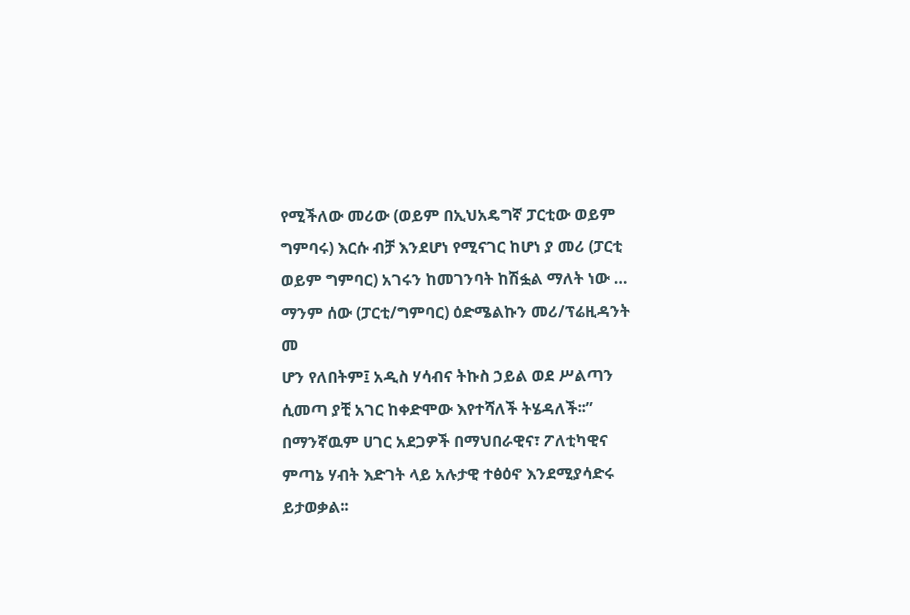የሚችለው መሪው (ወይም በኢህአዴግኛ ፓርቲው ወይም ግምባሩ) እርሱ ብቻ እንደሆነ የሚናገር ከሆነ ያ መሪ (ፓርቲ ወይም ግምባር) አገሩን ከመገንባት ከሽፏል ማለት ነው … ማንም ሰው (ፓርቲ/ግምባር) ዕድሜልኩን መሪ/ፕሬዚዳንት መ
ሆን የለበትም፤ አዲስ ሃሳብና ትኩስ ኃይል ወደ ሥልጣን ሲመጣ ያቺ አገር ከቀድሞው እየተሻለች ትሄዳለች፡፡”
በማንኛዉም ሀገር አደጋዎች በማህበራዊና፣ ፖለቲካዊና ምጣኔ ሃብት እድገት ላይ አሉታዊ ተፅዕኖ እንደሚያሳድሩ ይታወቃል፡፡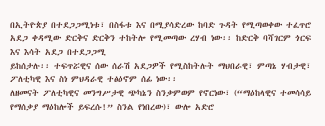በኢትዮጵያ በተደጋጋሚነቱ፣ በስፋቱ እና በሚያሳድረው ከባድ ጉዳት የሚጣወቀው ተፈጥሮ አደጋ ቀዳሚው ድርቅና ድርቅን ተከትሎ የሚመጣው ረሃብ ነው፡፡ ከድርቅ ባሻገርም ጎርፍ እና እሳት አደጋ በተደጋጋሚ
ይከሰታሉ፡፡ ተፍጥሯዊና ሰው ሰራሽ አደጋዎች የሚስከትሉት ማህበራዊ፣ ምጣኔ ሃብታዊ፣ ፖለቲካዊ እና ስነ ምህዳራዊ ተፅዕኖም ሰፊ ነው፡፡
ለዘመናት ፖለቲካዊና መንግሥታዊ ጭካኔን ስንቃምወም የኖርነው፣ (“ማዕከላዊና ተመሳሳይ የማሰቃያ ማዕከሎች ይፍረሱ!” ስንል የነበረው)፣ ውሎ አድሮ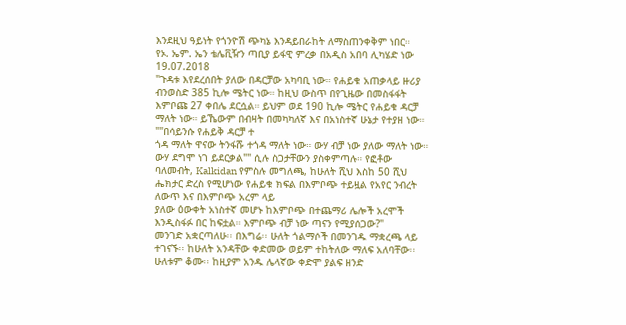እንደዚህ ዓይነት የጎንዮሽ ጭካኔ እንዳይበራከት ለማስጠንቀቅም ነበር።
የኦ. ኤም. ኤን ቴሌቪዥን ጣቢያ ይፋዊ ምረቃ በአዲስ አበባ ሊካሄድ ነው 19.07.2018
"ጉዳቱ እየደረሰበት ያለው በዳርቻው አካባቢ ነው። የሐይቁ አጠቃላይ ዙሪያ ብንወስድ 385 ኪሎ ሜትር ነው። ከዚህ ውስጥ በየጊዜው በመስፋፋት እምቦጩ 27 ቀበሌ ደርሷል። ይህም ወደ 190 ኪሎ ሜትር የሐይቁ ዳርቻ ማለት ነው። ይኼውም በብዛት በመካካለኛ እና በአነስተኛ ሁኔታ የተያዘ ነው። ""በሳይንሱ የሐይቅ ዳርቻ ተ
ጎዳ ማለት ዋናው ትንፋሹ ተጎዳ ማለት ነው። ውሃ ብቻ ነው ያለው ማለት ነው። ውሃ ደግሞ ነገ ይደርቃል"" ሲሉ ስጋታቸውን ያስቀምጣሉ። የፎቶው ባለመብት, Kalkidan የምስሉ መግለጫ, ከሁለት ሺህ እስከ 50 ሺህ ሔክታር ድረስ የሚሆነው የሐይቁ ክፍል በእምቦጭ ተይዟል የአየር ንብረት ለውጥ እና በእምቦጭ አረም ላይ
ያለው ዕውቀት አነስተኛ መሆኑ ከእምቦጭ በተጨማሪ ሌሎች አረሞች እንዲስፋፉ በር ከፍቷል። እምቦጭ ብቻ ነው ጣናን የሚያሰጋው?"
መንገድ አቋርጣለሁ፡፡ በእግሬ፡፡ ሁለት ጎልማሶች በመንገዱ ማቋረጫ ላይ ተገናኙ፡፡ ከሁለት አንዳቸው ቀድመው ወይም ተከትለው ማለፍ አለባቸው፡፡ ሁለቱም ቆሙ፡፡ ከዚያም አንዱ ሌላኛው ቀድሞ ያልፍ ዘንድ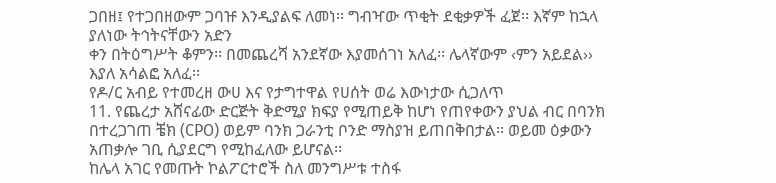ጋበዘ፤ የተጋበዘውም ጋባዡ እንዲያልፍ ለመነ፡፡ ግብዣው ጥቂት ደቂቃዎች ፈጀ፡፡ እኛም ከኋላ ያለነው ትኅትናቸውን አድን
ቀን በትዕግሥት ቆምን፡፡ በመጨረሻ አንደኛው እያመሰገነ አለፈ፡፡ ሌላኛውም ‹ምን አይደል›› እያለ አሳልፎ አለፈ፡፡
የዶ/ር አብይ የተመረዘ ውሀ እና የታግተዋል የሀሰት ወሬ እውነታው ሲጋለጥ
11. የጨረታ አሸናፊው ድርጅት ቅድሚያ ክፍያ የሚጠይቅ ከሆነ የጠየቀውን ያህል ብር በባንክ በተረጋገጠ ቼክ (CPO) ወይም ባንክ ጋራንቲ ቦንድ ማስያዝ ይጠበቅበታል፡፡ ወይመ ዕቃውን አጠቃሎ ገቢ ሲያደርግ የሚከፈለው ይሆናል፡፡
ከሌላ አገር የመጡት ኮልፖርተሮች ስለ መንግሥቱ ተስፋ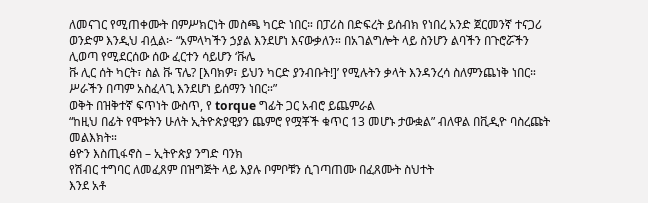ለመናገር የሚጠቀሙት በምሥክርነት መስጫ ካርድ ነበር። በፓሪስ በድፍረት ይሰብክ የነበረ አንድ ጀርመንኛ ተናጋሪ ወንድም እንዲህ ብሏል፦ “አምላካችን ኃያል እንደሆነ እናውቃለን። በአገልግሎት ላይ ስንሆን ልባችን በጉሮሯችን ሊወጣ የሚደርሰው ሰው ፈርተን ሳይሆን ‘ቩሌ
ቩ ሊር ሰት ካርት፣ ስል ቩ ፕሌ? [እባክዎ፣ ይህን ካርድ ያንብቡት!]’ የሚሉትን ቃላት እንዳንረሳ ስለምንጨነቅ ነበር። ሥራችን በጣም አስፈላጊ እንደሆነ ይሰማን ነበር።”
ወቅት በዝቅተኛ ፍጥነት ውስጥ, የ torque ግፊት ጋር አብሮ ይጨምራል
“ከዚህ በፊት የሞቱትን ሁለት ኢትዮጵያዊያን ጨምሮ የሟቾች ቁጥር 13 መሆኑ ታውቋል” ብለዋል በቪዲዮ ባስረጩት መልእክት።
ፅዮን እስጢፋኖስ – ኢትዮጵያ ንግድ ባንክ
የሽብር ተግባር ለመፈጸም በዝግጅት ላይ እያሉ ቦምቦቹን ሲገጣጠሙ በፈጸሙት ስህተት
እንደ አቶ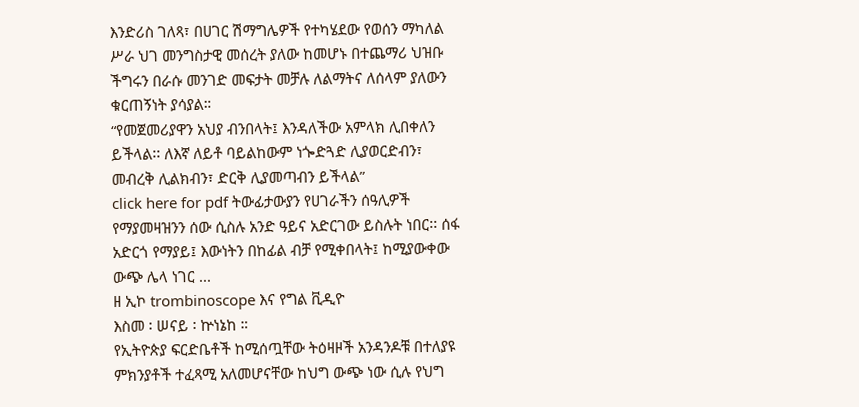እንድሪስ ገለጻ፣ በሀገር ሽማግሌዎች የተካሄደው የወሰን ማካለል ሥራ ህገ መንግስታዊ መሰረት ያለው ከመሆኑ በተጨማሪ ህዝቡ ችግሩን በራሱ መንገድ መፍታት መቻሉ ለልማትና ለሰላም ያለውን ቁርጠኝነት ያሳያል።
“የመጀመሪያዋን አህያ ብንበላት፤ እንዳለችው አምላክ ሊበቀለን ይችላል፡፡ ለእኛ ለይቶ ባይልከውም ነጐድጓድ ሊያወርድብን፣ መብረቅ ሊልክብን፣ ድርቅ ሊያመጣብን ይችላል”
click here for pdf ትውፊታውያን የሀገራችን ሰዓሊዎች የማያመዛዝንን ሰው ሲስሉ አንድ ዓይና አድርገው ይስሉት ነበር፡፡ ሰፋ አድርጎ የማያይ፤ እውነትን በከፊል ብቻ የሚቀበላት፤ ከሚያውቀው ውጭ ሌላ ነገር ...
ዘ ኢኮ trombinoscope እና የግል ቪዲዮ
እስመ ፡ ሠናይ ፡ ኵነኔከ ።
የኢትዮጵያ ፍርድቤቶች ከሚሰጧቸው ትዕዛዞች አንዳንዶቹ በተለያዩ ምክንያቶች ተፈጻሚ አለመሆናቸው ከህግ ውጭ ነው ሲሉ የህግ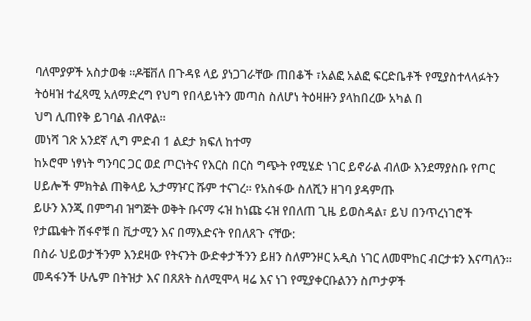ባለሞያዎች አስታወቁ ።ዶቼቨለ በጉዳዩ ላይ ያነጋገራቸው ጠበቆች ፣አልፎ አልፎ ፍርድቤቶች የሚያስተላላፉትን ትዕዛዝ ተፈጻሚ አለማድረግ የህግ የበላይነትን መጣስ ስለሆነ ትዕዛዙን ያላከበረው አካል በ
ህግ ሊጠየቅ ይገባል ብለዋል።
መነሻ ገጽ አንደኛ ሊግ ምድብ 1 ልደታ ክፍለ ከተማ
ከኦሮሞ ነፃነት ግንባር ጋር ወደ ጦርነትና የእርስ በርስ ግጭት የሚሄድ ነገር ይኖራል ብለው እንደማያስቡ የጦር ሀይሎች ምክትል ጠቅላይ ኢታማዦር ሹም ተናገረ፡፡ የአስፋው ስለሺን ዘገባ ያዳምጡ
ይሁን እንጂ በምግብ ዝግጅት ወቅት ቡናማ ሩዝ ከነጩ ሩዝ የበለጠ ጊዜ ይወስዳል፣ ይህ በንጥረነገሮች የታጨቁት ሽፋኖቹ በ ቪታሚን እና በማእድናት የበለጸጉ ናቸው:
በስራ ህይወታችንም እንደዛው የትናንት ውድቀታችንን ይዘን ስለምንዞር አዲስ ነገር ለመሞከር ብርታቱን እናጣለን። መዳፋንች ሁሌም በትዝታ እና በጸጸት ስለሚሞላ ዛሬ እና ነገ የሚያቀርቡልንን ስጦታዎች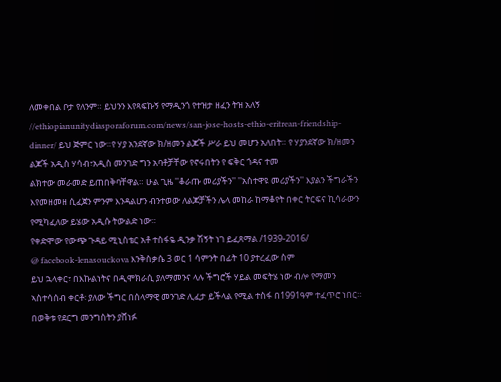ለመቀበል ቦታ የለንም። ይህንን እየጻፍኩኝ የማዲንጎ የተዝታ ዘፈን ትዝ አለኝ
//ethiopianunitydiasporaforum.com/news/san-jose-hosts-ethio-eritrean-friendship-dinner/ ይህ ጅምር ነው።የ ሃያ አንደኛው ክ/ዘመን ልጆች ሥራ ይህ መሆን አለበት። የ ሃያንደኛው ክ/ዘመን ልጆች አዲስ ሃሳብ፣አዲስ መንገድ ግን አባቶቻቸው የኖሩበትን የ ፍቅር ጎዳና ተመ
ልክተው መራመድ ይጠበቅባቸዋል። ሁል ጊዜ ''ቆራጡ መሪያችን'' ''አስተዋዩ መሪያችን'' እያልን ችግራችን እየመዘመዘ ሲፈጀን ምንም እንዳልሆን ብንተወው ለልጆቻችን ሌላ መከራ ከማቆየት በቀር ትርፍና ኪሳራውን የሚካፈለው ይሄው አዲሱ ትውልድ ነው።
የቀድሞው የውጭ ጉዳይ ሚኒስቴር አቶ ተስፋዬ ዲንቃ ሽኝት ነገ ይፈጸማል /1939-2016/
@ facebook-lenasouckova እንቅስቃሴ 3 ወር 1 ሳምንት በፊት 10 ያተረፈው ስም
ይህ ኋላቀር፣ በእኩልነትና በዲሞክራሲ ያለማመንና ላሉ ችግሮች ሃይል መፍትሄ ነው ብሎ የማመን ኣስተሳሰብ ቀርቶ፡ ያለው ችግር በሰላማዊ መንገድ ሊፈታ ይችላል የሚል ተስፋ በ1991ዓም ተፈጥሮ ነበር። በወቅቱ የደርግ መንግስትን ያሸነፉ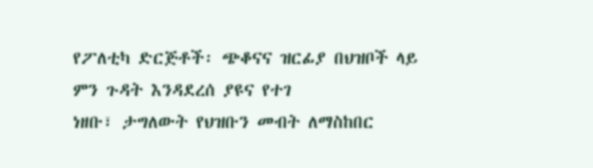የፖለቲካ ድርጅቶች፡ ጭቆናና ዝርፊያ በህዝቦች ላይ ምን ጉዳት እንዳደረሰ ያዩና የተገ
ነዘቡ፣ ታግለውት የህዝቡን መብት ለማስከበር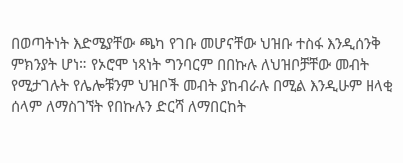በወጣትነት እድሜያቸው ጫካ የገቡ መሆናቸው ህዝቡ ተስፋ እንዲሰንቅ ምክንያት ሆነ። የኦሮሞ ነጻነት ግንባርም በበኩሉ ለህዝቦቻቸው መብት የሚታገሉት የሌሎቹንም ህዝቦች መብት ያከብራሉ በሚል እንዲሁም ዘላቂ ሰላም ለማስገኘት የበኩሉን ድርሻ ለማበርከት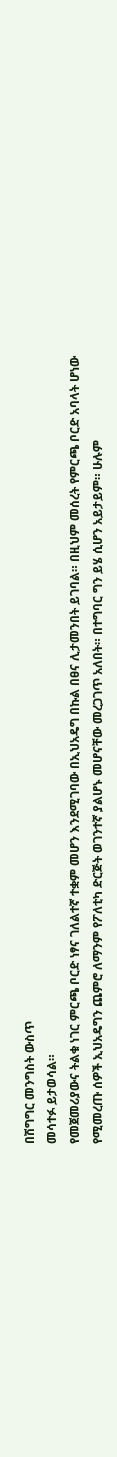በሽግግር መንግስት ውስጥ
መሳተፉ ይታወሳል።
የመጀመሪያውና ትልቁ ነገር ምርጫ ቦርድ ነፃና ገለልተኛ ተቋም መሆን እንደሚገባው በኢህአዴግ በኩል በፀና ሊታመንበት ይገባል። በዚህም መሰረት የምርጫ ቦርድ አባላት ሆነው የሚመረጡ ሰዎች ኢህአዴግን ጨምሮ ለማንም የፖለቲካ ድርጅት ወገንተኛ ያልሆኑ መሆናቸው መረጋገጥ አለበት። በተግባር ግን ይሄ ሲሆን አይታይም። ሁሉም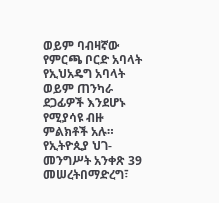ወይም ባብዛኛው የምርጫ ቦርድ አባላት የኢህአዴግ አባላት ወይም ጠንካራ ደጋፊዎች እንደሆኑ የሚያሳዩ ብዙ ምልክቶች አሉ።
የኢትዮጲያ ህገ-መንግሥት አንቀጽ 39 መሠረትበማድረግ፣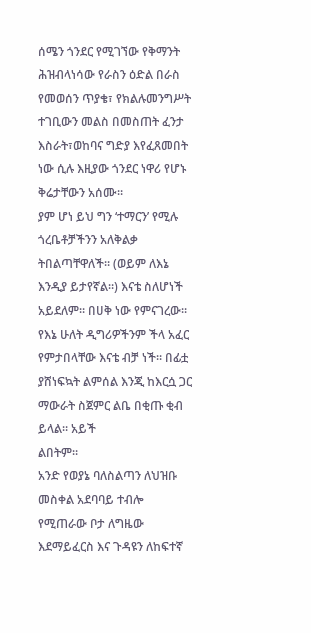ሰሜን ጎንደር የሚገኘው የቅማንት ሕዝብላነሳው የራስን ዕድል በራስ የመወሰን ጥያቄ፣ የክልሉመንግሥት ተገቢውን መልስ በመስጠት ፈንታ እስራት፣ወከባና ግድያ እየፈጸመበት ነው ሲሉ እዚያው ጎንደር ነዋሪ የሆኑ ቅሬታቸውን አሰሙ።
ያም ሆነ ይህ ግን ‘ተማርን’ የሚሉ ጎረቤቶቻችንን አለቅልቃ ትበልጣቸዋለች። (ወይም ለእኔ እንዲያ ይታየኛል።) እናቴ ስለሆነች አይደለም። በሀቅ ነው የምናገረው። የእኔ ሁለት ዲግሪዎችንም ችላ አፈር የምታበላቸው እናቴ ብቻ ነች። በፊቷ ያሸነፍኳት ልምሰል እንጂ ከእርሷ ጋር ማውራት ስጀምር ልቤ በቂጡ ቂብ ይላል። አይች
ልበትም።
አንድ የወያኔ ባለስልጣን ለህዝቡ መስቀል አደባባይ ተብሎ የሚጠራው ቦታ ለግዜው እደማይፈርስ እና ጉዳዩን ለከፍተኛ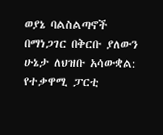ወያኔ ባልስልጣኖች በማነጋገር በቅርቡ ያለውን ሁኔታ ለህዝቡ አሳውቋል:
የተቃዋሚ ፓርቲ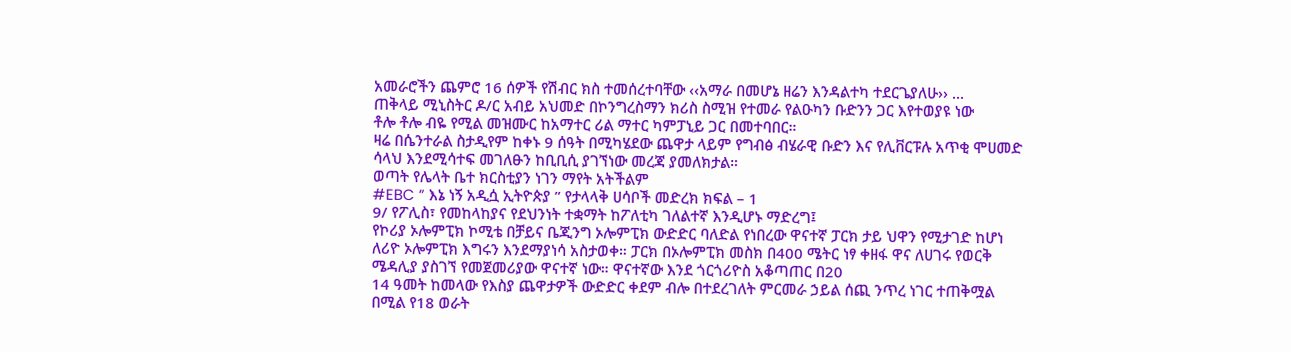አመራሮችን ጨምሮ 16 ሰዎች የሽብር ክስ ተመሰረተባቸው ‹‹አማራ በመሆኔ ዘሬን እንዳልተካ ተደርጌያለሁ›› ...
ጠቅላይ ሚኒስትር ዶ/ር አብይ አህመድ በኮንግረስማን ክሪስ ስሚዝ የተመራ የልዑካን ቡድንን ጋር እየተወያዩ ነው
ቶሎ ቶሎ ብዬ የሚል መዝሙር ከአማተር ሪል ማተር ካምፓኒይ ጋር በመተባበር።
ዛሬ በሴንተራል ስታዲየም ከቀኑ 9 ሰዓት በሚካሄደው ጨዋታ ላይም የግብፅ ብሄራዊ ቡድን እና የሊቨርፑሉ አጥቂ ሞሀመድ ሳላህ እንደሚሳተፍ መገለፁን ከቢቢሲ ያገኘነው መረጃ ያመለክታል።
ወጣት የሌላት ቤተ ክርስቲያን ነገን ማየት አትችልም
#EBC ” እኔ ነኝ አዲሷ ኢትዮጵያ ” የታላላቅ ሀሳቦች መድረክ ክፍል – 1
9/ የፖሊስ፣ የመከላከያና የደህንነት ተቋማት ከፖለቲካ ገለልተኛ እንዲሆኑ ማድረግ፤
የኮሪያ ኦሎምፒክ ኮሚቴ በቻይና ቤጂንግ ኦሎምፒክ ውድድር ባለድል የነበረው ዋናተኛ ፓርክ ታይ ህዋን የሚታገድ ከሆነ ለሪዮ ኦሎምፒክ እግሩን እንደማያነሳ አስታወቀ። ፓርክ በኦሎምፒክ መስክ በ400 ሜትር ነፃ ቀዘፋ ዋና ለሀገሩ የወርቅ ሜዳሊያ ያስገኘ የመጀመሪያው ዋናተኛ ነው። ዋናተኛው እንደ ጎርጎሪዮስ አቆጣጠር በ20
14 ዓመት ከመላው የእስያ ጨዋታዎች ውድድር ቀደም ብሎ በተደረገለት ምርመራ ኃይል ሰጪ ንጥረ ነገር ተጠቅሟል በሚል የ18 ወራት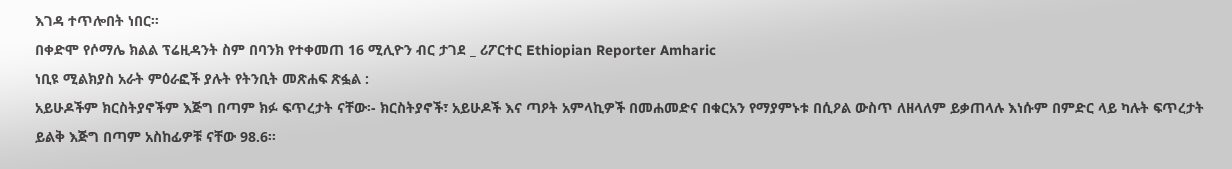እገዳ ተጥሎበት ነበር።
በቀድሞ የሶማሌ ክልል ፕሬዚዳንት ስም በባንክ የተቀመጠ 16 ሚሊዮን ብር ታገደ _ ሪፖርተር Ethiopian Reporter Amharic
ነቢዩ ሚልክያስ አራት ምዕራፎች ያሉት የትንቢት መጽሐፍ ጽፏል :
አይሁዶችም ክርስትያኖችም እጅግ በጣም ክፉ ፍጥረታት ናቸው፡- ክርስትያኖች፣ አይሁዶች እና ጣዖት አምላኪዎች በመሐመድና በቁርአን የማያምኑቱ በሲዖል ውስጥ ለዘላለም ይቃጠላሉ እነሱም በምድር ላይ ካሉት ፍጥረታት ይልቅ እጅግ በጣም አስከፊዎቹ ናቸው 98.6፡፡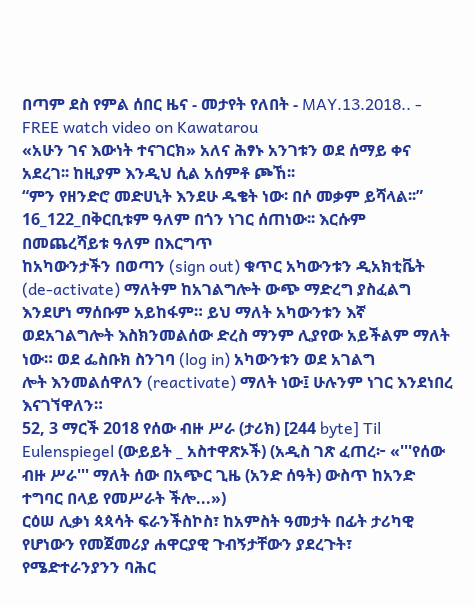በጣም ደስ የምል ሰበር ዜና - መታየት የለበት - MAY.13.2018.. - FREE watch video on Kawatarou
«አሁን ገና እውነት ተናገርክ» አለና ሕፃኑ አንገቱን ወደ ሰማይ ቀና አደረገ፡፡ ከዚያም እንዲህ ሲል አሰምቶ ጮኸ፡፡
“ምን የዘንድሮ መድሀኒት እንደሁ ዱቄት ነው፡ በሶ መቃም ይሻላል፡፡”
16_122_በቅርቢቱም ዓለም በጎን ነገር ሰጠነው፡፡ እርሱም በመጨረሻይቱ ዓለም በእርግጥ
ከአካውንታችን በወጣን (sign out) ቁጥር አካውንቱን ዲአክቲቬት (de-activate) ማለትም ከአገልግሎት ውጭ ማድረግ ያስፈልግ እንደሆነ ማሰቡም አይከፋም። ይህ ማለት አካውንቱን እኛ ወደአገልግሎት እስክንመልሰው ድረስ ማንም ሊያየው አይችልም ማለት ነው። ወደ ፌስቡክ ስንገባ (log in) አካውንቱን ወደ አገልግ
ሎት እንመልሰዋለን (reactivate) ማለት ነው፤ ሁሉንም ነገር እንደነበረ እናገኘዋለን።
52, 3 ማርች 2018 የሰው ብዙ ሥራ (ታሪክ) [244 byte] Til Eulenspiegel (ውይይት _ አስተዋጽኦች) (አዲስ ገጽ ፈጠረ፦ «'''የሰው ብዙ ሥራ''' ማለት ሰው በአጭር ጊዜ (አንድ ሰዓት) ውስጥ ከአንድ ተግባር በላይ የመሥራት ችሎ...»)
ርዕሠ ሊቃነ ጳጳሳት ፍራንችስኮስ፣ ከአምስት ዓመታት በፊት ታሪካዊ የሆነውን የመጀመሪያ ሐዋርያዊ ጉብኝታቸውን ያደረጉት፣ የሜድተራንያንን ባሕር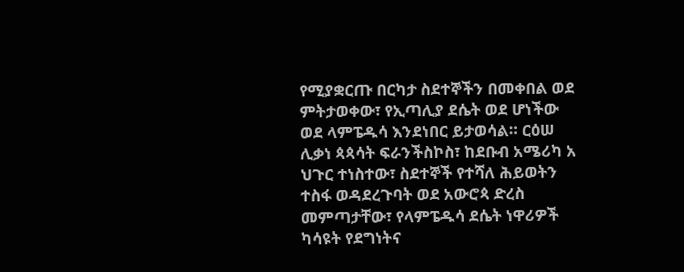የሚያቋርጡ በርካታ ስደተኞችን በመቀበል ወደ ምትታወቀው፣ የኢጣሊያ ደሴት ወደ ሆነችው ወደ ላምፔዱሳ እንደነበር ይታወሳል። ርዕሠ ሊቃነ ጳጳሳት ፍራንችስኮስ፣ ከደቡብ አሜሪካ አ
ህጉር ተነስተው፣ ስደተኞች የተሻለ ሕይወትን ተስፋ ወዳደረጉባት ወደ አውሮጳ ድረስ መምጣታቸው፣ የላምፔዱሳ ደሴት ነዋሪዎች ካሳዩት የደግነትና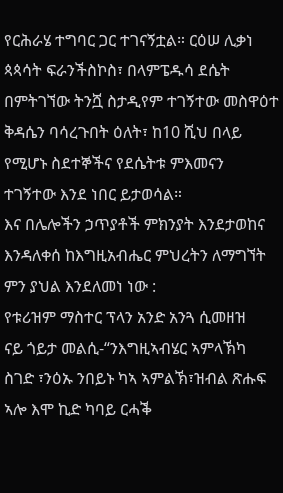የርሕራሄ ተግባር ጋር ተገናኝቷል። ርዕሠ ሊቃነ ጳጳሳት ፍራንችስኮስ፣ በላምፔዱሳ ደሴት በምትገኘው ትንሿ ስታዲየም ተገኝተው መስዋዕተ ቅዳሴን ባሳረጉበት ዕለት፣ ከ10 ሺህ በላይ
የሚሆኑ ስደተኞችና የደሴትቱ ምእመናን ተገኝተው እንደ ነበር ይታወሳል።
እና በሌሎችን ኃጥያቶች ምክንያት እንደታወከና እንዳለቀሰ ከእግዚአብሔር ምህረትን ለማግኘት ምን ያህል እንደለመነ ነው :
የቱሪዝም ማስተር ፕላን አንድ አንጓ ሲመዘዝ
ናይ ጎይታ መልሲ-“ንእግዚኣብሄር ኣምላኽካ ስገድ ፣ንዕኡ ንበይኑ ካኣ ኣምልኽ፣ዝብል ጽሑፍ ኣሎ እሞ ኪድ ካባይ ርሓቕ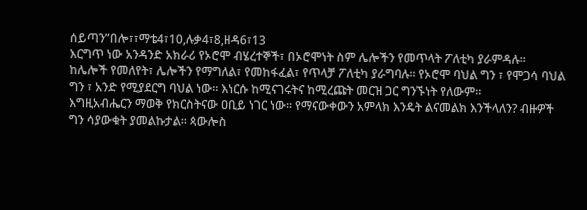ሰይጣን”በሎ፣፣ማቴ4፣10,ሉቃ4፣8,ዘዳ6፣13
እርግጥ ነው አንዳንድ አክራሪ የኦሮሞ ብሄረተኞች፣ በኦሮሞነት ስም ሌሎችን የመጥላት ፖለቲካ ያራምዳሉ። ከሌሎች የመለየት፣ ሌሎችን የማግለል፣ የመከፋፈል፣ የጥላቻ ፖለቲካ ያራግባሉ። የኦሮሞ ባህል ግን ፣ የሞጋሳ ባህል ግን ፣ አንድ የሚያደርግ ባህል ነው። እነርሱ ከሚናገሩትና ከሚረጩት መርዝ ጋር ግንኙነት የለውም።
እግዚአብሔርን ማወቅ የክርስትናው ዐቢይ ነገር ነው፡፡ የማናውቀውን አምላክ እንዴት ልናመልክ እንችላለን? ብዙዎች ግን ሳያውቁት ያመልኩታል፡፡ ጳውሎስ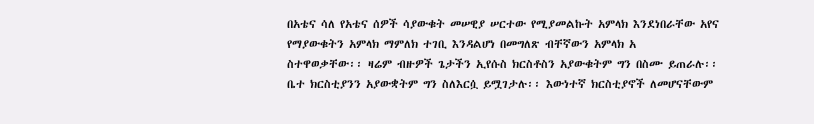በአቴና ሳለ የአቴና ሰዎች ሳያውቁት መሠዊያ ሠርተው የሚያመልኩት አምላክ እንደነበራቸው አየና የማያውቁትን አምላክ ማምለክ ተገቢ እንዳልሆነ በመግለጽ ብቸኛውን አምላክ አ
ስተዋወቃቸው፡፡ ዛሬም ብዙዎች ጌታችን ኢየሱስ ክርስቶስን አያውቁትም ግን በስሙ ይጠራሉ፡፡ ቤተ ክርስቲያንን አያውቋትም ግን ስለእርሷ ይሟገታሉ፡፡ እውነተኛ ክርስቲያኖች ለመሆናቸውም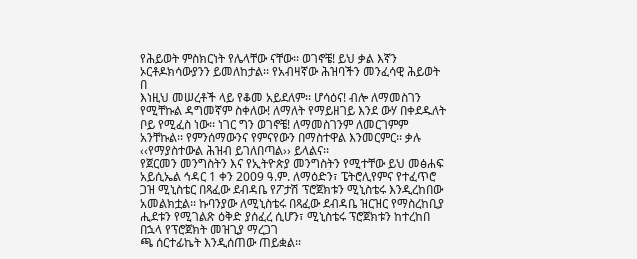የሕይወት ምስክርነት የሌላቸው ናቸው፡፡ ወገኖቼ! ይህ ቃል እኛን ኦርቶዶክሳውያንን ይመለከታል፡፡ የአብዛኛው ሕዝባችን መንፈሳዊ ሕይወት በ
እነዚህ መሠረቶች ላይ የቆመ አይደለም፡፡ ሆሳዕና! ብሎ ለማመስገን የሚቸኩል ዳግመኛም ስቀለው! ለማለት የማይዘገይ እንደ ውሃ በቀደዱለት ቦይ የሚፈስ ነው፡፡ ነገር ግን ወገኖቼ! ለማመስገንም ለመርገምም አንቸኩል፡፡ የምንሰማውንና የምናየውን በማስተዋል እንመርምር፡፡ ቃሉ ‹‹የማያስተውል ሕዝብ ይገለበጣል›› ይላልና፡፡
የጀርመን መንግስትን እና የኢትዮጵያ መንግስትን የሚተቸው ይህ መፅሐፍ
አይሲኤል ኅዳር 1 ቀን 2009 ዓ.ም. ለማዕድን፣ ፔትሮሊየምና የተፈጥሮ ጋዝ ሚኒስቴር በጻፈው ደብዳቤ የፖታሽ ፕሮጀክቱን ሚኒስቴሩ እንዲረከበው አመልክቷል፡፡ ኩባንያው ለሚኒስቴሩ በጻፈው ደብዳቤ ዝርዝር የማስረከቢያ ሒደቱን የሚገልጽ ዕቅድ ያሰፈረ ሲሆን፣ ሚኒስቴሩ ፕሮጀክቱን ከተረከበ በኋላ የፕሮጀክት መዝጊያ ማረጋገ
ጫ ሰርተፊኬት እንዲሰጠው ጠይቋል፡፡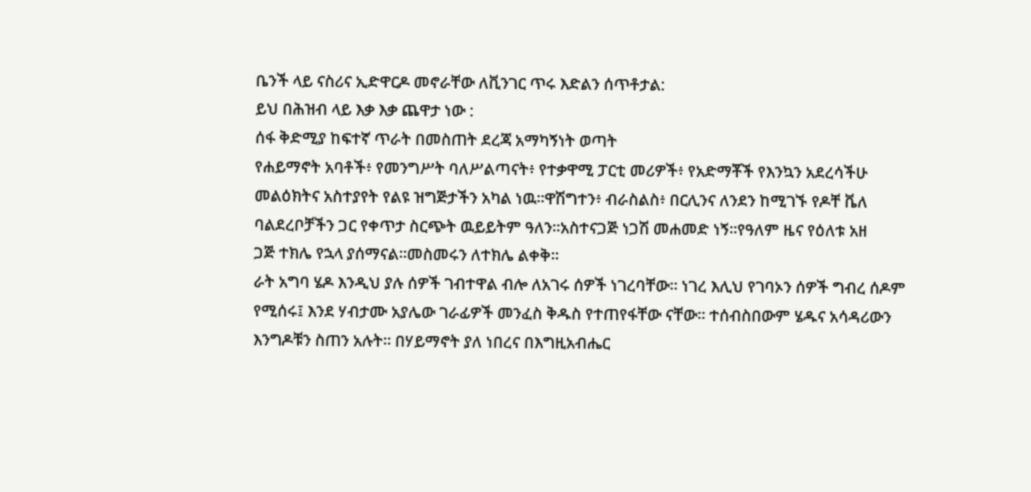ቤንች ላይ ናስሪና ኢድዋርዶ መኖራቸው ለቪንገር ጥሩ እድልን ሰጥቶታል:
ይህ በሕዝብ ላይ እቃ እቃ ጨዋታ ነው :
ሰፋ ቅድሚያ ከፍተኛ ጥራት በመስጠት ደረጃ አማካኝነት ወጣት
የሐይማኖት አባቶች፥ የመንግሥት ባለሥልጣናት፥ የተቃዋሚ ፓርቲ መሪዎች፥ የአድማቾች የእንኳን አደረሳችሁ መልዕክትና አስተያየት የልዩ ዝግጅታችን አካል ነዉ።ዋሽግተን፥ ብራስልስ፥ በርሊንና ለንደን ከሚገኙ የዶቸ ቬለ ባልደረቦቻችን ጋር የቀጥታ ስርጭት ዉይይትም ዓለን።አስተናጋጅ ነጋሽ መሐመድ ነኝ።የዓለም ዜና የዕለቱ አዘ
ጋጅ ተክሌ የኋላ ያሰማናል።መስመሩን ለተክሌ ልቀቅ።
ራት አግባ ሄዶ እንዲህ ያሉ ሰዎች ገብተዋል ብሎ ለአገሩ ሰዎች ነገረባቸው። ነገረ እሊህ የገባኦን ሰዎች ግብረ ሰዶም የሚሰሩ፤ እንደ ሃብታሙ አያሌው ገራፊዎች መንፈስ ቅዱስ የተጠየፋቸው ናቸው። ተሰብስበውም ሄዱና አሳዳሪውን እንግዶቹን ስጠን አሉት። በሃይማኖት ያለ ነበረና በእግዚአብሔር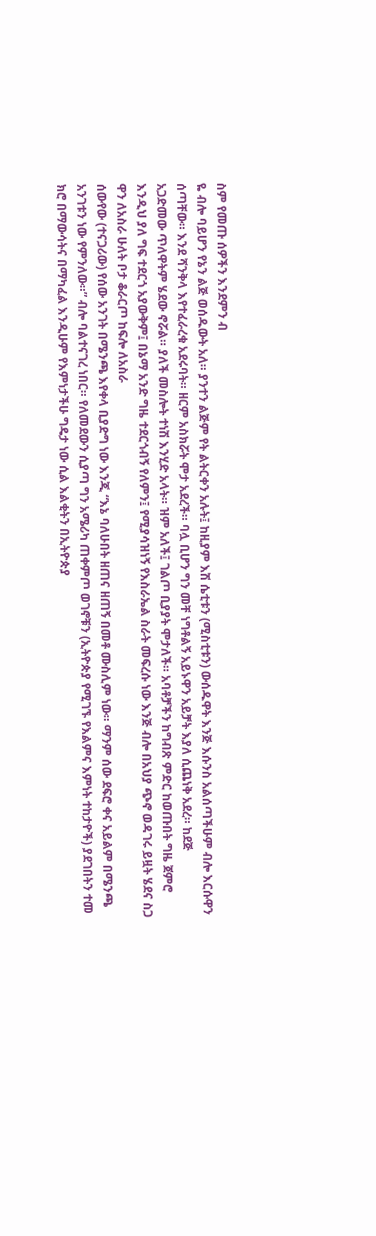ስም የመጡ ሰዎችን እንደምን ብ
ዬ ብሎ ባይሆን የኔን ልጅ ወሰዱውት አለ። ያንተን ልጅም የት ልትርቀን አሉት፤ ከዚያም እሽ ሴቲቱን (ሚስቲቱን) ውሰዱዋት እንጅ እሱንስ አልሰጣችሁም ብሎ እርሱዋን ሰጣቸው። እንደ ሻንቅላ እየተፈራረቁ አደሩባት። ዘርም አስክሯት ሞታ አደረች። ባሏ ቢሆን ግን መቸ ነግቶልኝ አይኑዋን አይቻት እያለ ሲጨነቅ አደረ። ከደጅ
አጋድመው ጥለዋትም ሄደው ኖሯል። ያለች መስሎት ተነሽ እንሂድ አላት። ዝም አለች፤ ገልጦ ቢያያት ሞታለች። አባቶቻችን ከግብጽ ምድር ከወጡበት ግዜ ጀምሮ እንዲህ ያለ ግፍ ተደርጎ አያውቅም፤ በኔማ አንድ ግዜ ተደርጎብኝ የለምን፤ የሚያሳዝነኝ የእስራኤል ስራት መፍረሱ ነው እንጅ ብሎ በአህያ ጭኖ ወዳገሩ ይዟት ሄደና ስጋ
ዋን ለአስራ ሁለት ቦታ ቆራርጦ ከፍሎ ለአስራ
ሰውየው (ተናጋሪው) የሰው አንገት በሜንጫ እየቀላ ቢያድግ ነው እንጂ “እኔ ባለሁበት ዘጠና ዘጠኝ በመቶ ሙስሊም ነው። ማንም ሰው ደፍሮ ቀና አይልም በሜንጫ አንገቱን ነው የምንለው።” ብሎ ባልተናገረ ነበር። የለመደውን ሲያጣ ግን አሜሪካ ጠቀምጦ ወገኖቹን (ኢትዮጵያ የሚገኙ የእልምና እምነት ተከታዮች) ያደገበትን ተመ
ክሮ በማውሳትና በማካፈል እንዲሁም የእምነታችሁ ግዴታ ነው ሲል እልቂትን በኢትዮጵያ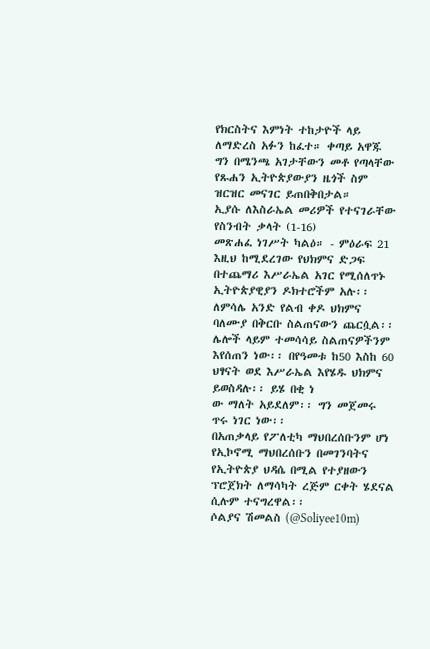የክርስትና እምነት ተከታዮች ላይ ለማድረስ አፉን ከፈተ። ቀጣይ አዋጁ ግን በሜንጫ አገታቸውን መቶ የጣላቸው የጹሐን ኢትዮጵያውያን ዜጎች ስም ዝርዝር መናገር ይጠበቅበታል።
ኢያሱ ለእስራኤል መሪዎች የተናገራቸው የስንብት ቃላት (1-16)
መጽሐፈ ነገሥት ካልዕ። - ምዕራፍ 21
እዚህ ከሚደረገው የህክምና ድጋፍ በተጨማሪ እሥራኤል አገር የሚሰለጥኑ ኢትዮጵያዊያን ዶክተሮችም አሉ፡፡ ለምሳሌ አንድ የልብ ቀዶ ህክምና ባለሙያ በቅርቡ ስልጠናውን ጨርሷል፡፡ ሌሎች ላይም ተመሳሳይ ስልጠናዎችንም እየሰጠን ነው፡፡ በየዓመቱ ከ50 እስከ 60 ህፃናት ወደ እሥራኤል እየሄዱ ህክምና ይወስዳሉ፡፡ ይሄ በቂ ነ
ው ማለት አይደለም፡፡ ግን መጀመሩ ጥሩ ነገር ነው፡፡
በአጠቃላይ የፖለቲካ ማህበረሰቡንም ሆነ የኢኮኖሚ ማህበረሰቡን በመገንባትና የኢትዮጵያ ህዳሴ በሚል የተያዘውን ፕሮጀክት ለማሳካት ረጅም ርቀት ሄደናል ሲሉም ተናግረዋል፡፡
ሶልያና ሽመልስ (@Soliyee10m)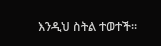እንዲህ ስትል ተወተች፡፡